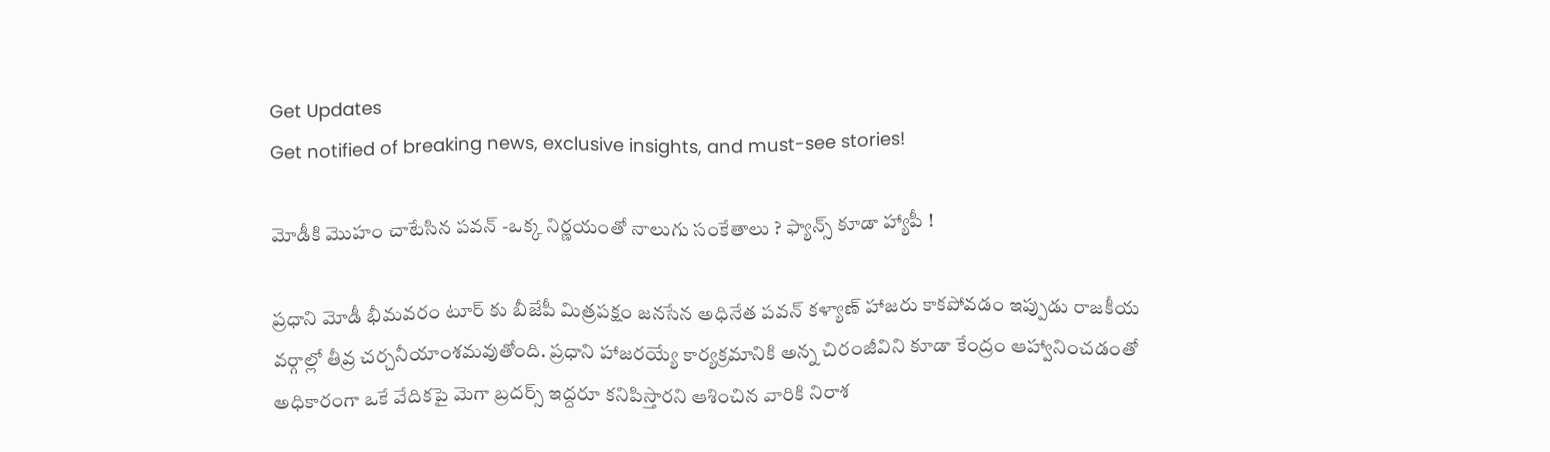Get Updates
Get notified of breaking news, exclusive insights, and must-see stories!

మోడీకి మొహం చాటేసిన పవన్ -ఒక్క నిర్ణయంతో నాలుగు సంకేతాలు ? ఫ్యాన్స్ కూడా హ్యాపీ !

ప్రధాని మోడీ భీమవరం టూర్ కు బీజేపీ మిత్రపక్షం జనసేన అధినేత పవన్ కళ్యాణ్ హాజరు కాకపోవడం ఇప్పుడు రాజకీయ వర్గాల్లో తీవ్ర చర్చనీయాంశమవుతోంది. ప్రధాని హాజరయ్యే కార్యక్రమానికి అన్న చిరంజీవిని కూడా కేంద్రం ఆహ్వానించడంతో అధికారంగా ఒకే వేదికపై మెగా బ్రదర్స్ ఇద్దరూ కనిపిస్తారని ఆశించిన వారికి నిరాశ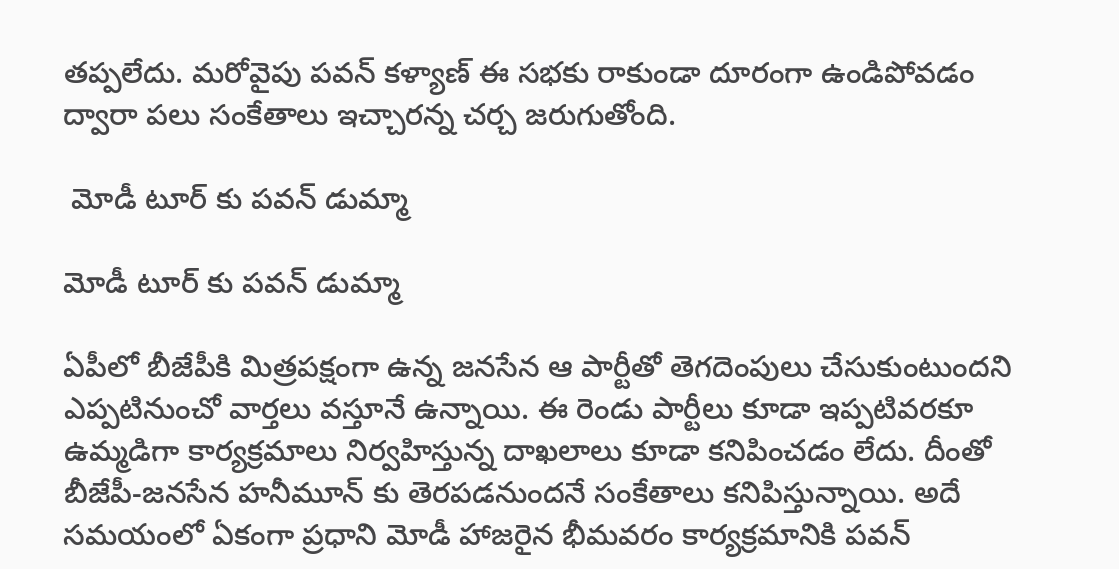తప్పలేదు. మరోవైపు పవన్ కళ్యాణ్ ఈ సభకు రాకుండా దూరంగా ఉండిపోవడం ద్వారా పలు సంకేతాలు ఇచ్చారన్న చర్చ జరుగుతోంది.

 మోడీ టూర్ కు పవన్ డుమ్మా

మోడీ టూర్ కు పవన్ డుమ్మా

ఏపీలో బీజేపీకి మిత్రపక్షంగా ఉన్న జనసేన ఆ పార్టీతో తెగదెంపులు చేసుకుంటుందని ఎప్పటినుంచో వార్తలు వస్తూనే ఉన్నాయి. ఈ రెండు పార్టీలు కూడా ఇప్పటివరకూ ఉమ్మడిగా కార్యక్రమాలు నిర్వహిస్తున్న దాఖలాలు కూడా కనిపించడం లేదు. దీంతో బీజేపీ-జనసేన హనీమూన్ కు తెరపడనుందనే సంకేతాలు కనిపిస్తున్నాయి. అదే సమయంలో ఏకంగా ప్రధాని మోడీ హాజరైన భీమవరం కార్యక్రమానికి పవన్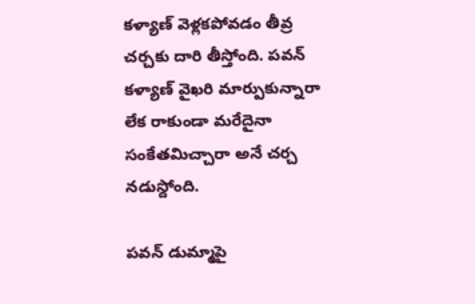కళ్యాణ్ వెళ్లకపోవడం తీవ్ర చర్చకు దారి తీస్తోంది. పవన్ కళ్యాణ్ వైఖరి మార్పుకున్నారా లేక రాకుండా మరేదైనా సంకేతమిచ్చారా అనే చర్చ నడుస్దోంది.

పవన్ డుమ్మాపై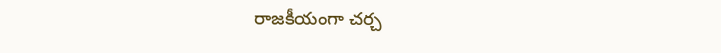రాజకీయంగా చర్చ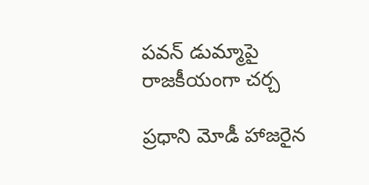పవన్ డుమ్మాపై రాజకీయంగా చర్చ

ప్రధాని మోడీ హాజరైన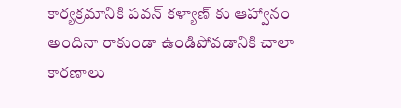కార్యక్రమానికి పవన్ కళ్యాణ్ కు ఆహ్వానం అందినా రాకుండా ఉండిపోవడానికి చాలా కారణాలు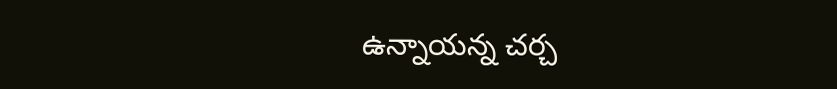ఉన్నాయన్న చర్చ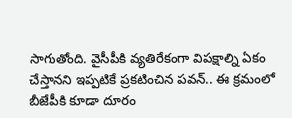సాగుతోంది. వైసీపీకి వ్యతిరేకంగా విపక్షాల్ని ఏకం చేస్తానని ఇప్పటికే ప్రకటించిన పవన్.. ఈ క్రమంలో బీజేపీకి కూడా దూరం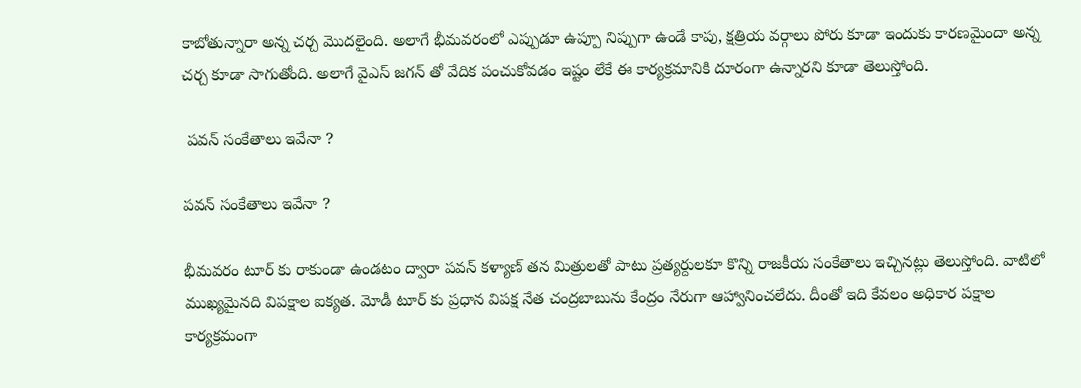కాబోతున్నారా అన్న చర్చ మొదలైంది. అలాగే భీమవరంలో ఎప్పుడూ ఉప్పూ నిప్పుగా ఉండే కాపు, క్షత్రియ వర్గాలు పోరు కూడా ఇందుకు కారణమైందా అన్న చర్చ కూడా సాగుతోంది. అలాగే వైఎస్ జగన్ తో వేదిక పంచుకోవడం ఇష్టం లేకే ఈ కార్యక్రమానికి దూరంగా ఉన్నారని కూడా తెలుస్తోంది.

 పవన్ సంకేతాలు ఇవేనా ?

పవన్ సంకేతాలు ఇవేనా ?

భీమవరం టూర్ కు రాకుండా ఉండటం ద్వారా పవన్ కళ్యాణ్ తన మిత్రులతో పాటు ప్రత్యర్దులకూ కొన్ని రాజకీయ సంకేతాలు ఇచ్చినట్లు తెలుస్తోంది. వాటిలో ముఖ్యమైనది విపక్షాల ఐక్యత. మోడీ టూర్ కు ప్రధాన విపక్ష నేత చంద్రబాబును కేంద్రం నేరుగా ఆహ్వానించలేదు. దీంతో ఇది కేవలం అధికార పక్షాల కార్యక్రమంగా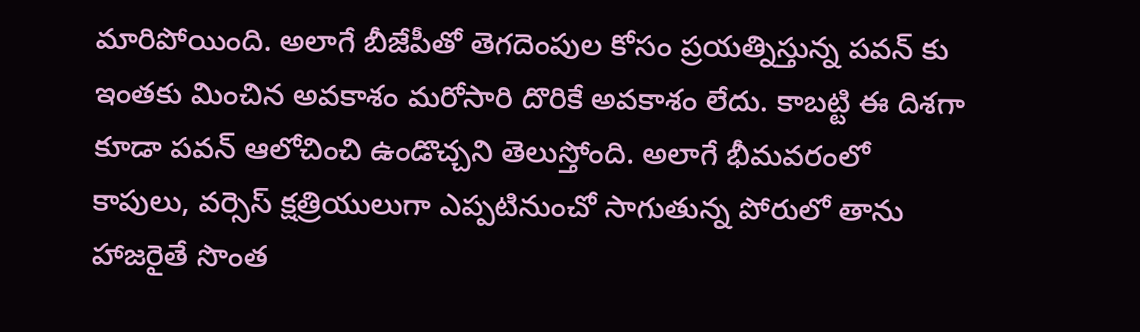మారిపోయింది. అలాగే బీజేపీతో తెగదెంపుల కోసం ప్రయత్నిస్తున్న పవన్ కు ఇంతకు మించిన అవకాశం మరోసారి దొరికే అవకాశం లేదు. కాబట్టి ఈ దిశగా కూడా పవన్ ఆలోచించి ఉండొచ్చని తెలుస్తోంది. అలాగే భీమవరంలో కాపులు, వర్సెస్ క్షత్రియులుగా ఎప్పటినుంచో సాగుతున్న పోరులో తాను హాజరైతే సొంత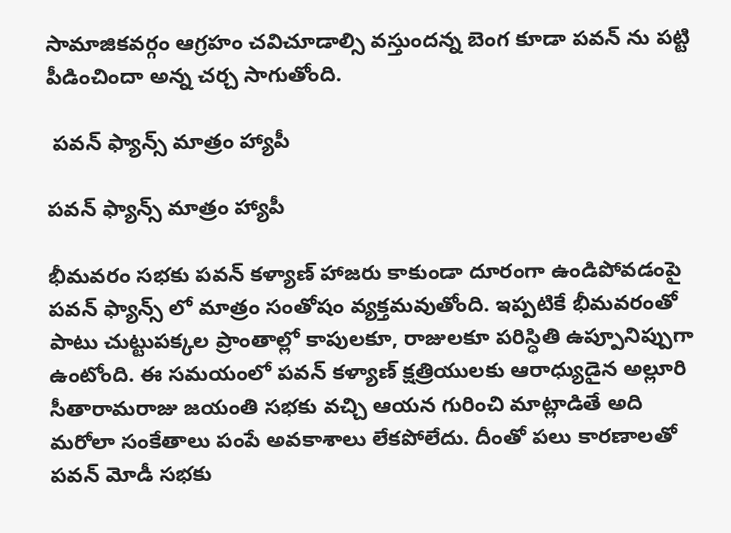సామాజికవర్గం ఆగ్రహం చవిచూడాల్సి వస్తుందన్న బెంగ కూడా పవన్ ను పట్టి పీడించిందా అన్న చర్చ సాగుతోంది.

 పవన్ ఫ్యాన్స్ మాత్రం హ్యాపీ

పవన్ ఫ్యాన్స్ మాత్రం హ్యాపీ

భీమవరం సభకు పవన్ కళ్యాణ్ హాజరు కాకుండా దూరంగా ఉండిపోవడంపై పవన్ ఫ్యాన్స్ లో మాత్రం సంతోషం వ్యక్తమవుతోంది. ఇప్పటికే భీమవరంతో పాటు చుట్టుపక్కల ప్రాంతాల్లో కాపులకూ, రాజులకూ పరిస్ధితి ఉప్పూనిప్పుగా ఉంటోంది. ఈ సమయంలో పవన్ కళ్యాణ్ క్షత్రియులకు ఆరాధ్యుడైన అల్లూరి సీతారామరాజు జయంతి సభకు వచ్చి ఆయన గురించి మాట్లాడితే అది మరోలా సంకేతాలు పంపే అవకాశాలు లేకపోలేదు. దీంతో పలు కారణాలతో పవన్ మోడీ సభకు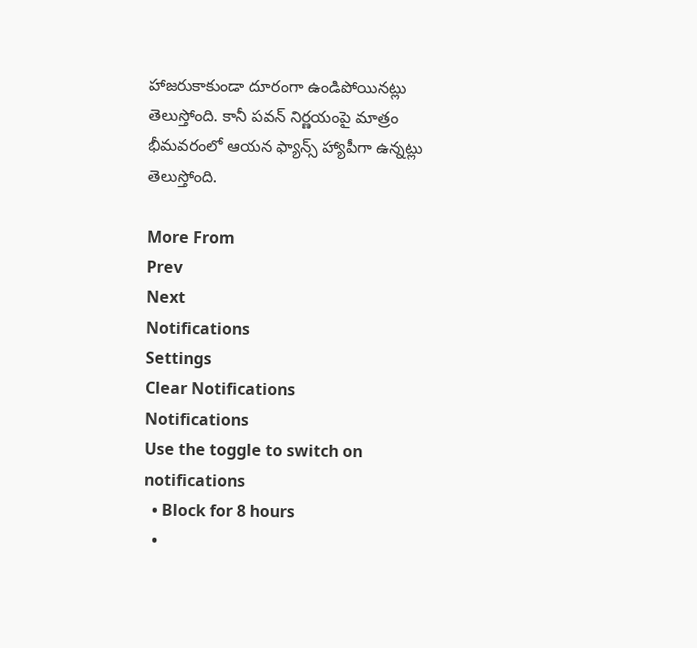హాజరుకాకుండా దూరంగా ఉండిపోయినట్లు తెలుస్తోంది. కానీ పవన్ నిర్ణయంపై మాత్రం భీమవరంలో ఆయన ఫ్యాన్స్ హ్యాపీగా ఉన్నట్లు తెలుస్తోంది.

More From
Prev
Next
Notifications
Settings
Clear Notifications
Notifications
Use the toggle to switch on notifications
  • Block for 8 hours
  •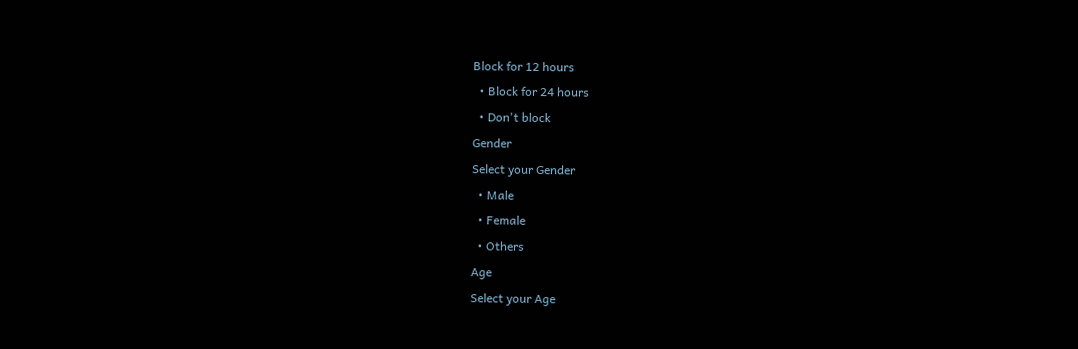Block for 12 hours
  • Block for 24 hours
  • Don't block
Gender
Select your Gender
  • Male
  • Female
  • Others
Age
Select your Age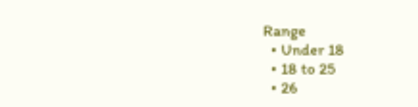Range
  • Under 18
  • 18 to 25
  • 26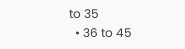to 35
  • 36 to 45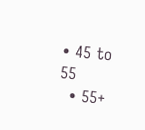• 45 to 55
  • 55+